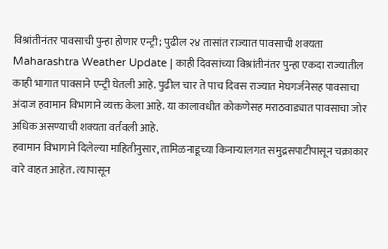विश्रांतीनंतर पावसाची पुन्हा होणार एन्ट्री; पुढील २४ तासांत राज्यात पावसाची शक्यता
Maharashtra Weather Update | काही दिवसांच्या विश्रांतीनंतर पुन्हा एकदा राज्यातील काही भागात पावसाने एन्ट्री घेतली आहे. पुढील चार ते पाच दिवस राज्यात मेघगर्जनेसह पावसाचा अंदाज हवामान विभागाने व्यक्त केला आहे. या कालावधीत कोकणेसह मराठवाड्यात पावसाचा जोर अधिक असण्याची शक्यता वर्तवली आहे.
हवामान विभागाने दिलेल्या माहितीनुसार, तामिळनाडूच्या किनाऱ्यालगत समुद्रसपाटीपासून चक्राकार वारे वाहत आहेत. त्यापासून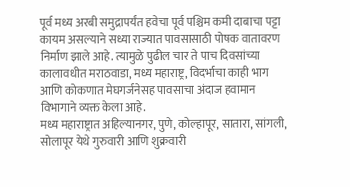पूर्व मध्य अरबी समुद्रापर्यंत हवेचा पूर्व पश्चिम कमी दाबाचा पट्टा कायम असल्याने सध्या राज्यात पावसासाठी पोषक वातावरण निर्माण झाले आहे. त्यामुळे पुढील चार ते पाच दिवसांच्या कालावधीत मराठवाडा, मध्य महाराष्ट्र, विदर्भाचा काही भाग आणि कोकणात मेघगर्जनेसह पावसाचा अंदाज हवामान विभागाने व्यक्त केला आहे.
मध्य महाराष्ट्रात अहिल्यानगर, पुणे, कोल्हापूर, सातारा, सांगली, सोलापूर येथे गुरुवारी आणि शुक्रवारी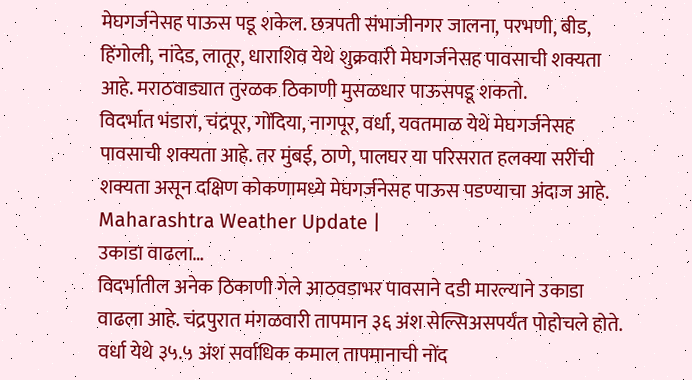मेघगर्जनेसह पाऊस पडू शकेल. छत्रपती संभाजीनगर जालना, परभणी, बीड, हिंगोली, नांदेड, लातूर, धाराशिव येथे शुक्रवारी मेघगर्जनेसह पावसाची शक्यता आहे. मराठवाड्यात तुरळक ठिकाणी मुसळधार पाऊसपडू शकतो.
विदर्भात भंडारा, चंद्रपूर, गोंदिया, नागपूर, वर्धा, यवतमाळ येथे मेघगर्जनेसह पावसाची शक्यता आहे. तर मुंबई, ठाणे, पालघर या परिसरात हलक्या सरींची शक्यता असून दक्षिण कोकणामध्ये मेघगर्जनेसह पाऊस पडण्याचा अंदाज आहे. Maharashtra Weather Update |
उकाडा वाढला…
विदर्भातील अनेक ठिकाणी गेले आठवडाभर पावसाने दडी मारल्याने उकाडा वाढला आहे. चंद्रपुरात मंगळवारी तापमान ३६ अंश सेल्सिअसपर्यंत पोहोचले होते. वर्धा येथे ३५.५ अंश सर्वाधिक कमाल तापमानाची नोंद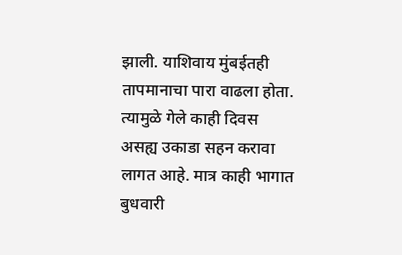झाली. याशिवाय मुंबईतही तापमानाचा पारा वाढला होता. त्यामुळे गेले काही दिवस असह्य उकाडा सहन करावा लागत आहे. मात्र काही भागात बुधवारी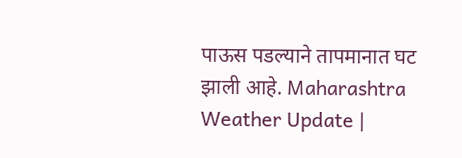पाऊस पडल्याने तापमानात घट झाली आहे. Maharashtra Weather Update |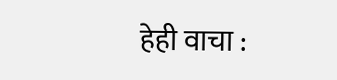हेही वाचा :